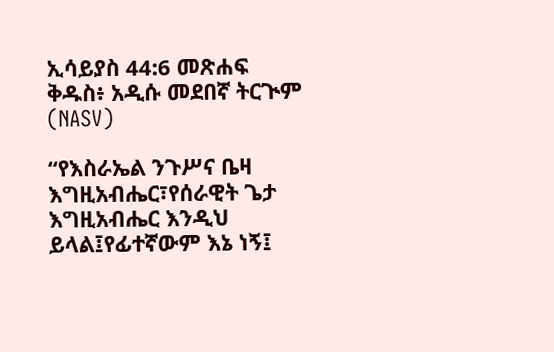ኢሳይያስ 44:6 መጽሐፍ ቅዱስ፥ አዲሱ መደበኛ ትርጒም (NASV)

“የእስራኤል ንጉሥና ቤዛ እግዚአብሔር፣የሰራዊት ጌታ እግዚአብሔር እንዲህ ይላል፤የፊተኛውም እኔ ነኝ፤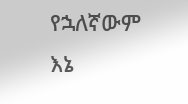የኋለኛውም እኔ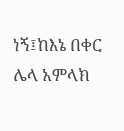ነኝ፤ከእኔ በቀር ሌላ አምላክ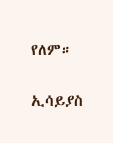የለም።

ኢሳይያስ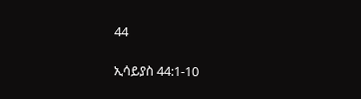44

ኢሳይያስ 44:1-10